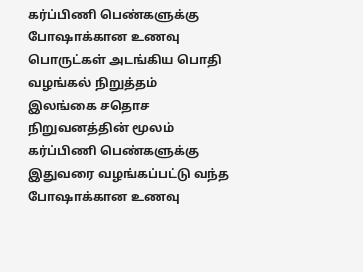கர்ப்பிணி பெண்களுக்கு போஷாக்கான உணவு பொருட்கள் அடங்கிய பொதி வழங்கல் நிறுத்தம்
இலங்கை சதொச நிறுவனத்தின் மூலம் கர்ப்பிணி பெண்களுக்கு இதுவரை வழங்கப்பட்டு வந்த போஷாக்கான உணவு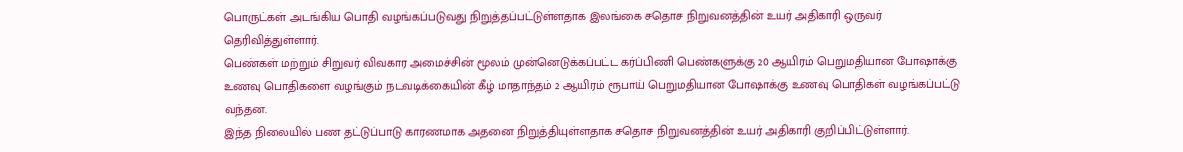பொருட்கள் அடங்கிய பொதி வழங்கப்படுவது நிறுத்தப்பட்டுள்ளதாக இலங்கை சதொச நிறுவனத்தின் உயர் அதிகாரி ஒருவர் தெரிவித்துள்ளார்.
பெண்கள் மற்றும் சிறுவர் விவகார அமைச்சின் மூலம் முன்னெடுக்கப்பட்ட கர்ப்பிணி பெண்களுக்கு 20 ஆயிரம் பெறுமதியான போஷாக்கு உணவு பொதிகளை வழங்கும் நடவடிக்கையின் கீழ் மாதாந்தம் 2 ஆயிரம் ரூபாய் பெறுமதியான போஷாக்கு உணவு பொதிகள் வழங்கப்பட்டு வந்தன.
இந்த நிலையில் பண தட்டுப்பாடு காரணமாக அதனை நிறுத்தியுள்ளதாக சதொச நிறுவனத்தின் உயர் அதிகாரி குறிப்பிட்டுள்ளார்.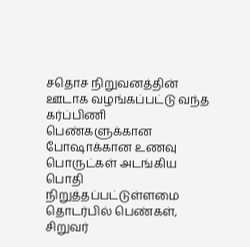சதொச நிறுவனத்தின் ஊடாக வழங்கப்பட்டு வந்த கர்ப்பிணி பெண்களுக்கான போஷாக்கான உணவு பொருட்கள் அடங்கிய பொதி நிறுத்தப்பட்டுள்ளமை தொடர்பில் பெண்கள், சிறுவர்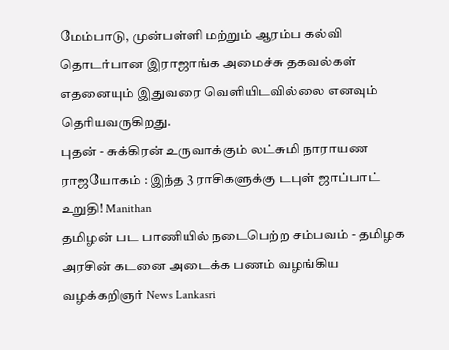மேம்பாடு, முன்பள்ளி மற்றும் ஆரம்ப கல்வி தொடர்பான இராஜாங்க அமைச்சு தகவல்கள் எதனையும் இதுவரை வெளியிடவில்லை எனவும் தெரியவருகிறது.
புதன் - சுக்கிரன் உருவாக்கும் லட்சுமி நாராயண ராஜயோகம் : இந்த 3 ராசிகளுக்கு டபுள் ஜாப்பாட் உறுதி! Manithan
தமிழன் பட பாணியில் நடைபெற்ற சம்பவம் - தமிழக அரசின் கடனை அடைக்க பணம் வழங்கிய வழக்கறிஞர் News Lankasri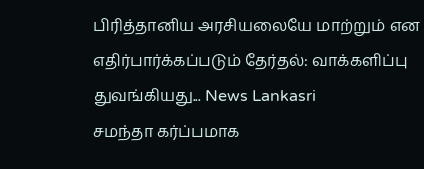பிரித்தானிய அரசியலையே மாற்றும் என எதிர்பார்க்கப்படும் தேர்தல்: வாக்களிப்பு துவங்கியது... News Lankasri
சமந்தா கர்ப்பமாக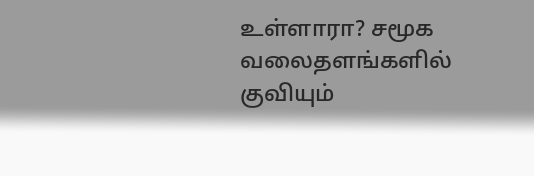உள்ளாரா? சமூக வலைதளங்களில் குவியும்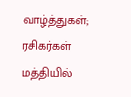வாழ்த்துகள்; ரசிகர்கள் மத்தியில்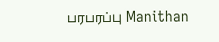பரபரப்பு Manithan